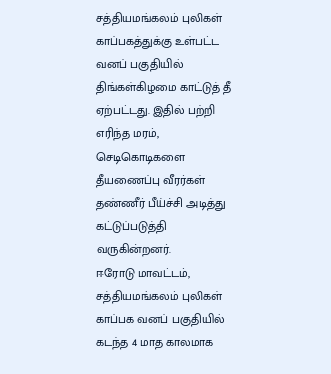சத்தியமங்கலம் புலிகள் காப்பகத்துக்கு உள்பட்ட வனப் பகுதியில் திங்கள்கிழமை காட்டுத் தீ ஏற்பட்டது. இதில் பற்றி எரிந்த மரம், செடிகொடிகளை தீயணைப்பு வீரர்கள் தண்ணீர் பீய்ச்சி அடித்து கட்டுப்படுத்தி வருகின்றனர்.
ஈரோடு மாவட்டம், சத்தியமங்கலம் புலிகள் காப்பக வனப் பகுதியில் கடந்த 4 மாத காலமாக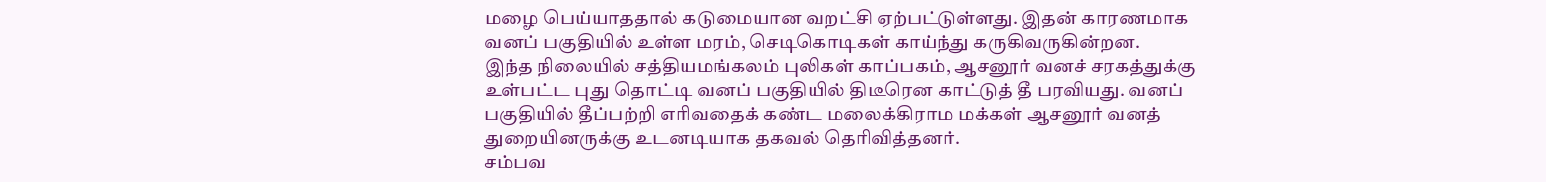மழை பெய்யாததால் கடுமையான வறட்சி ஏற்பட்டுள்ளது. இதன் காரணமாக வனப் பகுதியில் உள்ள மரம், செடிகொடிகள் காய்ந்து கருகிவருகின்றன.
இந்த நிலையில் சத்தியமங்கலம் புலிகள் காப்பகம், ஆசனூர் வனச் சரகத்துக்கு உள்பட்ட புது தொட்டி வனப் பகுதியில் திடீரென காட்டுத் தீ பரவியது. வனப் பகுதியில் தீப்பற்றி எரிவதைக் கண்ட மலைக்கிராம மக்கள் ஆசனூர் வனத் துறையினருக்கு உடனடியாக தகவல் தெரிவித்தனர்.
சம்பவ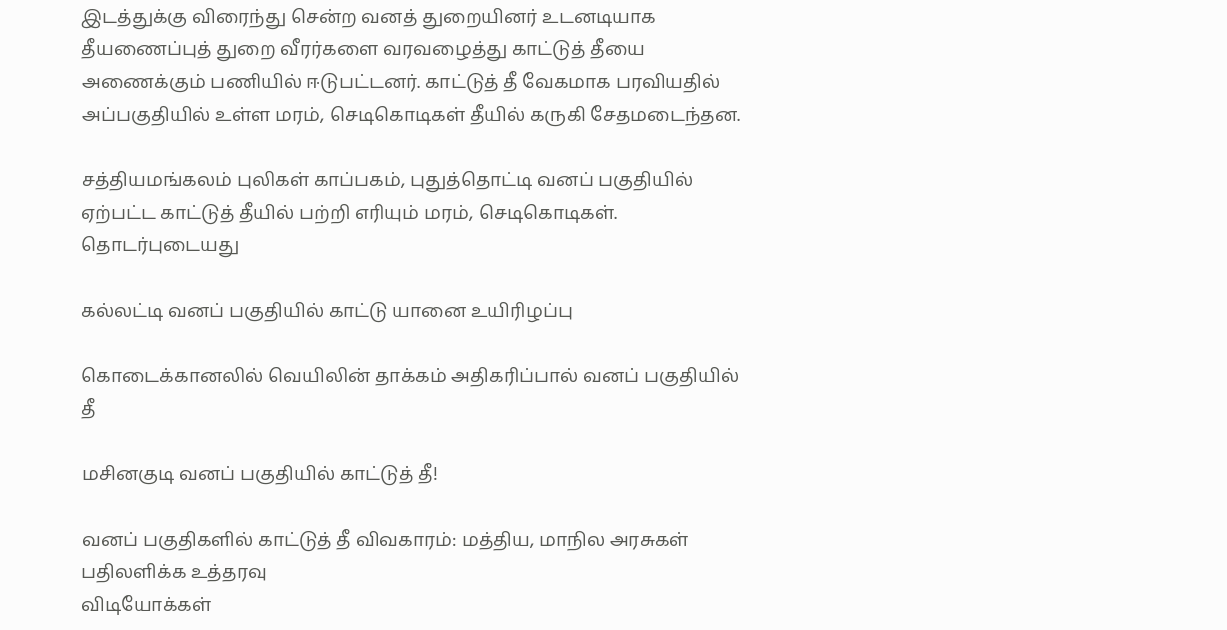இடத்துக்கு விரைந்து சென்ற வனத் துறையினர் உடனடியாக தீயணைப்புத் துறை வீரர்களை வரவழைத்து காட்டுத் தீயை அணைக்கும் பணியில் ஈடுபட்டனர். காட்டுத் தீ வேகமாக பரவியதில் அப்பகுதியில் உள்ள மரம், செடிகொடிகள் தீயில் கருகி சேதமடைந்தன.

சத்தியமங்கலம் புலிகள் காப்பகம், புதுத்தொட்டி வனப் பகுதியில் ஏற்பட்ட காட்டுத் தீயில் பற்றி எரியும் மரம், செடிகொடிகள்.
தொடர்புடையது

கல்லட்டி வனப் பகுதியில் காட்டு யானை உயிரிழப்பு

கொடைக்கானலில் வெயிலின் தாக்கம் அதிகரிப்பால் வனப் பகுதியில் தீ

மசினகுடி வனப் பகுதியில் காட்டுத் தீ!

வனப் பகுதிகளில் காட்டுத் தீ விவகாரம்: மத்திய, மாநில அரசுகள் பதிலளிக்க உத்தரவு
விடியோக்கள்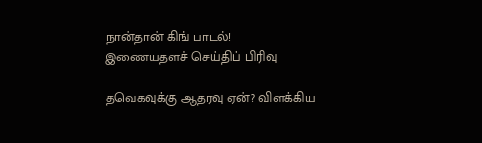நான்தான் கிங் பாடல்!
இணையதளச் செய்திப் பிரிவு

தவெகவுக்கு ஆதரவு ஏன்? விளக்கிய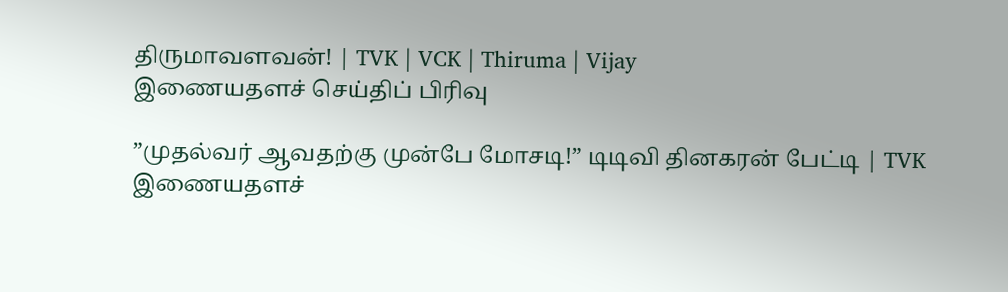திருமாவளவன்! | TVK | VCK | Thiruma | Vijay
இணையதளச் செய்திப் பிரிவு

”முதல்வர் ஆவதற்கு முன்பே மோசடி!” டிடிவி தினகரன் பேட்டி | TVK
இணையதளச்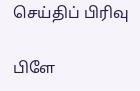செய்திப் பிரிவு

பிளே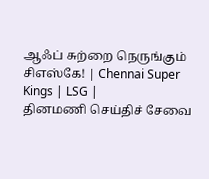ஆஃப் சுற்றை நெருங்கும் சிஎஸ்கே! | Chennai Super Kings | LSG |
தினமணி செய்திச் சேவை